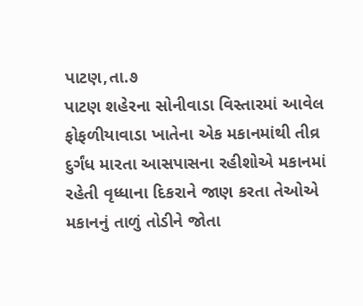પાટણ,તા.૭
પાટણ શહેરના સોનીવાડા વિસ્તારમાં આવેલ ફોફળીયાવાડા ખાતેના એક મકાનમાંથી તીવ્ર દુર્ગંધ મારતા આસપાસના રહીશોએ મકાનમાં રહેતી વૃધ્ધાના દિકરાને જાણ કરતા તેઓએ મકાનનું તાળું તોડીને જોતા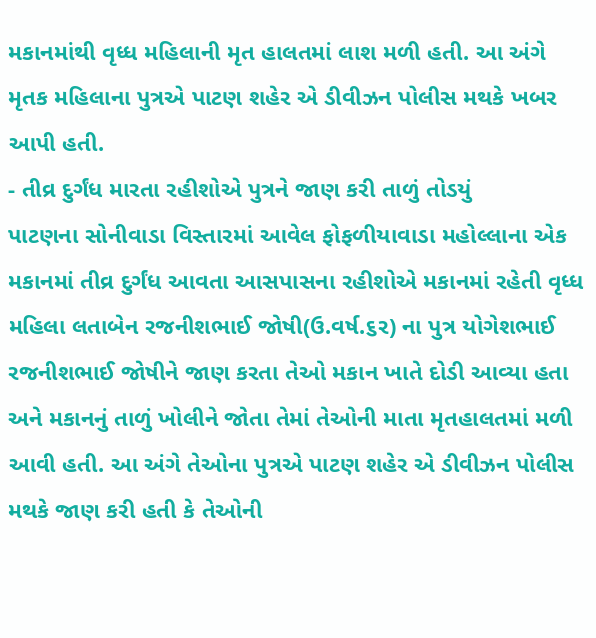મકાનમાંથી વૃધ્ધ મહિલાની મૃત હાલતમાં લાશ મળી હતી. આ અંગે મૃતક મહિલાના પુત્રએ પાટણ શહેર એ ડીવીઝન પોલીસ મથકે ખબર આપી હતી.
- તીવ્ર દુર્ગંધ મારતા રહીશોએ પુત્રને જાણ કરી તાળું તોડયું
પાટણના સોનીવાડા વિસ્તારમાં આવેલ ફોફળીયાવાડા મહોલ્લાના એક મકાનમાં તીવ્ર દુર્ગંધ આવતા આસપાસના રહીશોએ મકાનમાં રહેતી વૃધ્ધ મહિલા લતાબેન રજનીશભાઈ જોષી(ઉ.વર્ષ.૬ર) ના પુત્ર યોગેશભાઈ રજનીશભાઈ જોષીને જાણ કરતા તેઓ મકાન ખાતે દોડી આવ્યા હતા અને મકાનનું તાળું ખોલીને જોતા તેમાં તેઓની માતા મૃતહાલતમાં મળી આવી હતી. આ અંગે તેઓના પુત્રએ પાટણ શહેર એ ડીવીઝન પોલીસ મથકે જાણ કરી હતી કે તેઓની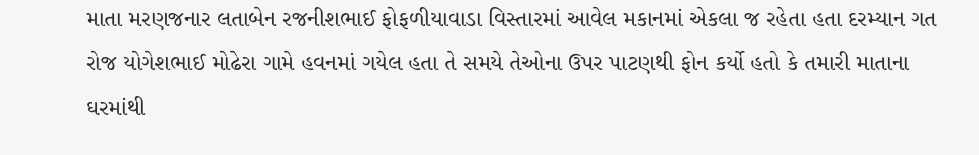માતા મરણજનાર લતાબેન રજનીશભાઈ ફોફળીયાવાડા વિસ્તારમાં આવેલ મકાનમાં એકલા જ રહેતા હતા દરમ્યાન ગત રોજ યોગેશભાઈ મોઢેરા ગામે હવનમાં ગયેલ હતા તે સમયે તેઓના ઉપર પાટણથી ફોન કર્યો હતો કે તમારી માતાના ઘરમાંથી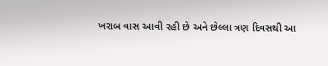ખરાબ વાસ આવી રહી છે અને છેલ્લા ત્રણ દિવસથી આ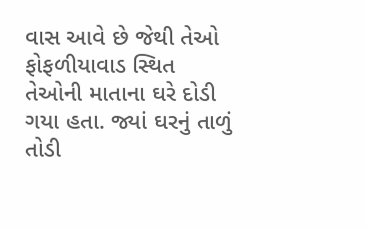વાસ આવે છે જેથી તેઓ ફોફળીયાવાડ સ્થિત તેઓની માતાના ઘરે દોડી ગયા હતા. જ્યાં ઘરનું તાળું તોડી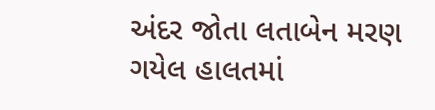અંદર જોતા લતાબેન મરણ ગયેલ હાલતમાં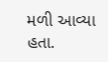મળી આવ્યા હતા.